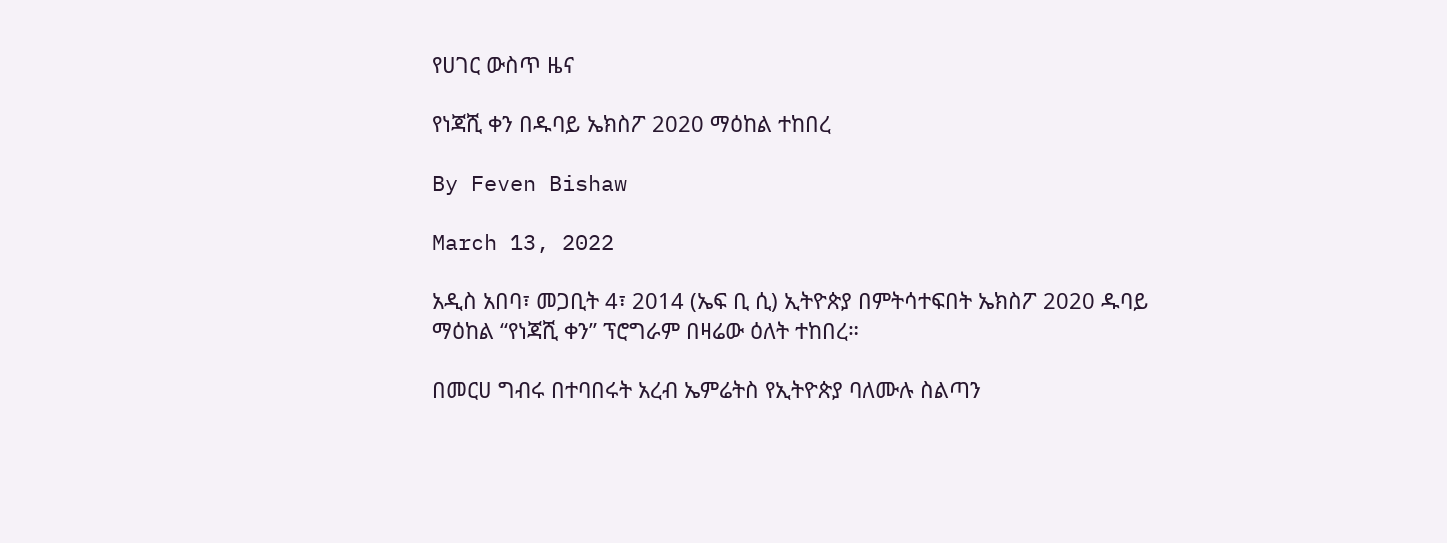የሀገር ውስጥ ዜና

የነጃሺ ቀን በዱባይ ኤክስፖ 2020 ማዕከል ተከበረ

By Feven Bishaw

March 13, 2022

አዲስ አበባ፣ መጋቢት 4፣ 2014 (ኤፍ ቢ ሲ) ኢትዮጵያ በምትሳተፍበት ኤክስፖ 2020 ዱባይ ማዕከል “የነጃሺ ቀን” ፕሮግራም በዛሬው ዕለት ተከበረ።

በመርሀ ግብሩ በተባበሩት አረብ ኤምሬትስ የኢትዮጵያ ባለሙሉ ስልጣን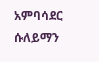አምባሳደር ሱለይማን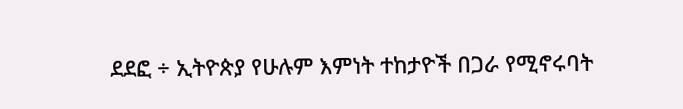ደደፎ ÷ ኢትዮጵያ የሁሉም እምነት ተከታዮች በጋራ የሚኖሩባት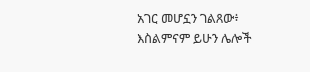አገር መሆኗን ገልጸው፥ እስልምናም ይሁን ሌሎች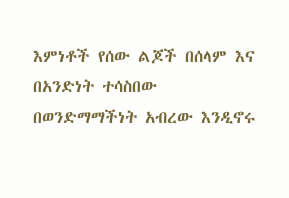እምነቶች የሰው ልጆች በሰላም እና በአንድነት ተሳስበው በወንድማማችነት አብረው እንዲኖሩ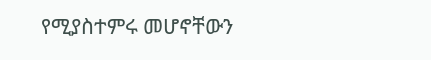የሚያስተምሩ መሆኖቸውን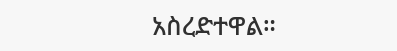አስረድተዋል።